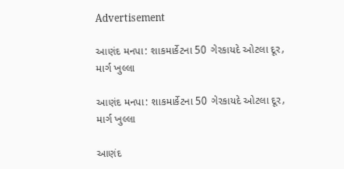Advertisement

આણંદ મનપા: શાકમાર્કેટના 50 ગેરકાયદે ઓટલા દૂર, માર્ગ ખુલ્લા

આણંદ મનપા: શાકમાર્કેટના 50 ગેરકાયદે ઓટલા દૂર, માર્ગ ખુલ્લા

આણંદ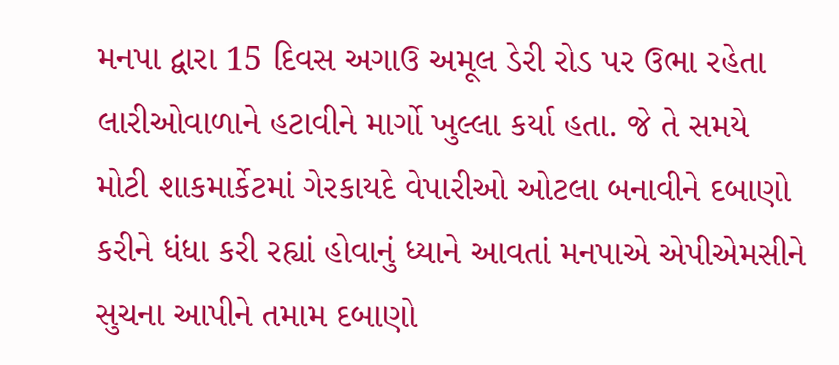મનપા દ્વારા 15 દિવસ અગાઉ અમૂલ ડેરી રોડ પર ઉભા રહેતા લારીઓવાળાને હટાવીને માર્ગો ખુલ્લા કર્યા હતા. જે તે સમયે મોટી શાકમાર્કેટમાં ગેરકાયદે વેપારીઓ ઓટલા બનાવીને દબાણો કરીને ધંધા કરી રહ્યાં હોવાનું ધ્યાને આવતાં મનપાએ એપીએમસીને સુચના આપીને તમામ દબાણો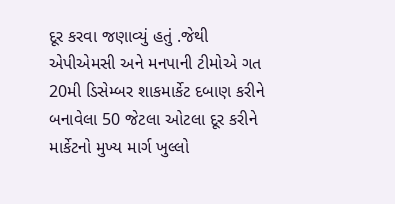દૂર કરવા જણાવ્યું હતું .જેથી એપીએમસી અને મનપાની ટીમોએ ગત 20મી ડિસેમ્બર શાકમાર્કેટ દબાણ કરીને બનાવેલા 50 જેટલા ઓટલા દૂર કરીને માર્કેટનો મુખ્ય માર્ગ ખુલ્લો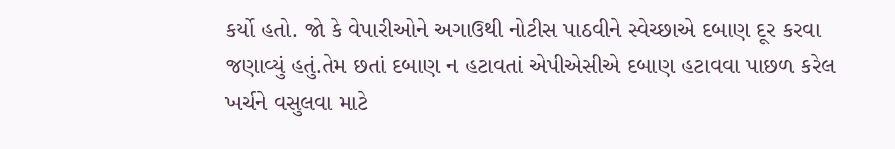કર્યો હતો. જો કે વેપારીઓને અગાઉથી નોટીસ પાઠવીને સ્વેચ્છાએ દબાણ દૂર કરવા જણાવ્યું હતું.તેમ છતાં દબાણ ન હટાવતાં એપીએસીએ દબાણ હટાવવા પાછળ કરેલ ખર્ચને વસુલવા માટે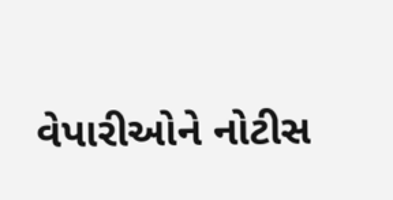વેપારીઓને નોટીસ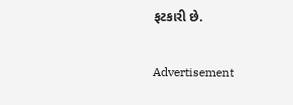ફટકારી છે.

Advertisement